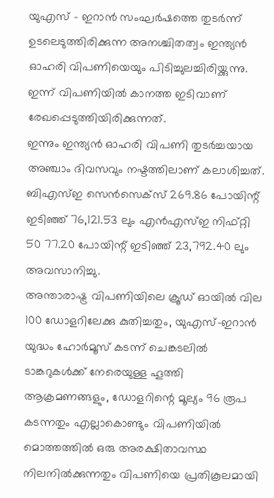യുഎസ് - ഇറാൻ സംഘർഷത്തെ തുടർന്ന് ഉടലെടുത്തിരിക്കുന്ന അനശ്ചിതത്വം ഇന്ത്യൻ ഓഹരി വിപണിയെയും പിടിച്ചുലച്ചിരിയ്ക്കുന്നു.
ഇന്ന് വിപണിയിൽ കാനത്ത ഇടിവാണ് രേഖപ്പെടുത്തിയിരിക്കുന്നത്.
ഇന്നും ഇന്ത്യൻ ഓഹരി വിപണി തുടർച്ചയായ അഞ്ചാം ദിവസവും നഷ്ടത്തിലാണ് കലാശിച്ചത്. ബിഎസ്ഇ സെൻസെക്സ് 269.86 പോയിന്റ് ഇടിഞ്ഞ് 76,121.53 ലും എൻഎസ്ഇ നിഫ്റ്റി 50 77.20 പോയിന്റ് ഇടിഞ്ഞ് 23,792.40 ലും അവസാനിച്ചു.
അന്താരാഷ്ട്ര വിപണിയിലെ ക്രൂഡ് ഓയിൽ വില 100 ഡോളറിലേക്കു കുതിച്ചതും, യുഎസ്-ഇറാൻ യുദ്ധം ഹോർമൂസ് കടന്ന് ചെങ്കടലിൽ ടാങ്കറുകൾക്ക് നേരെയുള്ള ഹൂത്തി ആക്രമണങ്ങളും, ഡോളറിന്റെ മൂല്യം 96 രൂപ കടന്നതും എല്ലാകൊണ്ടും വിപണിയിൽ മൊത്തത്തിൽ ഒരു അരക്ഷിതാവസ്ഥ നിലനിൽക്കുന്നതും വിപണിയെ പ്രതികൂലമായി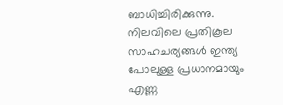ബാധിച്ചിരിക്കുന്നു.
നിലവിലെ പ്രതികൂല സാഹചര്യങ്ങൾ ഇന്ത്യ പോലുള്ള പ്രധാനമായും എണ്ണ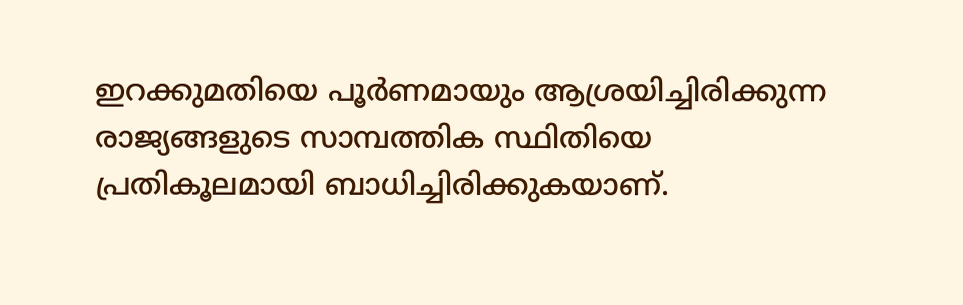ഇറക്കുമതിയെ പൂർണമായും ആശ്രയിച്ചിരിക്കുന്ന രാജ്യങ്ങളുടെ സാമ്പത്തിക സ്ഥിതിയെ പ്രതികൂലമായി ബാധിച്ചിരിക്കുകയാണ്.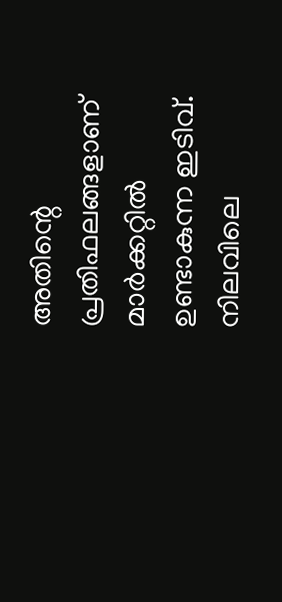അതിന്റെ പ്രതിഫലങ്ങളാണ് മാർക്കറ്റിൽ ഉണ്ടാകുന്ന ഇടിവ്.
നിലവിലെ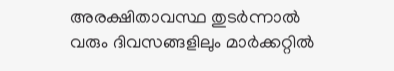അരക്ഷിതാവസ്ഥ തുടർന്നാൽ വരും ദിവസങ്ങളിലും മാർക്കറ്റിൽ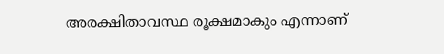അരക്ഷിതാവസ്ഥ രൂക്ഷമാകും എന്നാണ്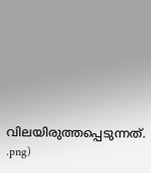വിലയിരുത്തപ്പെടുന്നത്.
.png)